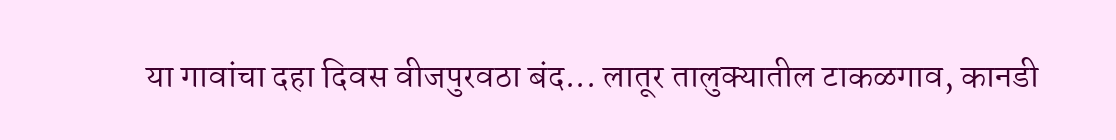या गावांचा दहा दिवस वीजपुरवठा बंद... लातूर तालुक्यातील टाकळगाव, कानडी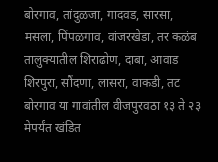बोरगाव, तांदुळजा, गादवड, सारसा, मसला, पिंपळगाव, वांजरखेडा, तर कळंब तालुक्यातील शिराढोण, दाबा, आवाड शिरपुरा, सौंदणा, लासरा, वाकडी, तट बोरगाव या गावांतील वीजपुरवठा १३ ते २३ मेपर्यंत खंडित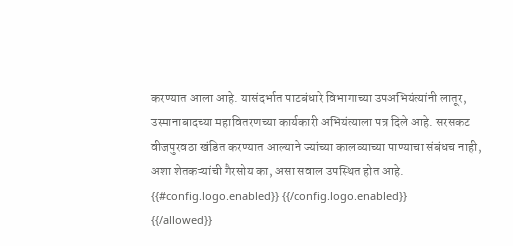करण्यात आला आहे. यासंदर्भात पाटबंधारे विभागाच्या उपअभियंत्यांनी लातूर, उस्मानाबादच्या महावितरणच्या कार्यकारी अभियंत्याला पत्र दिले आहे. सरसकट वीजपुरवठा खंडित करण्यात आल्याने ज्यांच्या कालव्याच्या पाण्याचा संबंधच नाही, अशा शेतकऱ्यांची गैरसोय का, असा सवाल उपस्थित होत आहे.
{{#config.logo.enabled}} {{/config.logo.enabled}}
{{/allowed}}